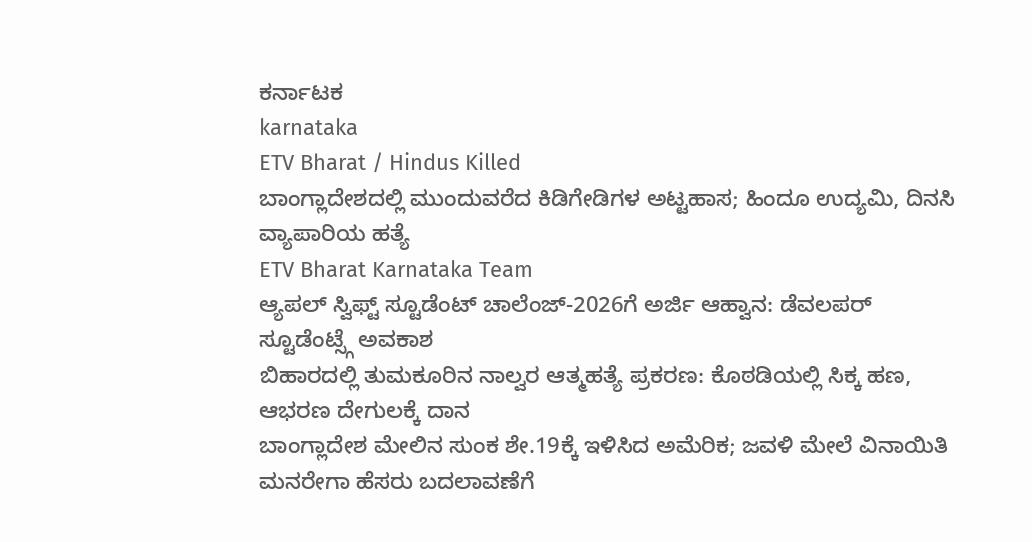ಕರ್ನಾಟಕ
karnataka
ETV Bharat / Hindus Killed
ಬಾಂಗ್ಲಾದೇಶದಲ್ಲಿ ಮುಂದುವರೆದ ಕಿಡಿಗೇಡಿಗಳ ಅಟ್ಟಹಾಸ; ಹಿಂದೂ ಉದ್ಯಮಿ, ದಿನಸಿ ವ್ಯಾಪಾರಿಯ ಹತ್ಯೆ
ETV Bharat Karnataka Team
ಆ್ಯಪಲ್ ಸ್ವಿಫ್ಟ್ ಸ್ಟೂಡೆಂಟ್ ಚಾಲೆಂಜ್-2026ಗೆ ಅರ್ಜಿ ಆಹ್ವಾನ: ಡೆವಲಪರ್ ಸ್ಟೂಡೆಂಟ್ಸ್ಗೆ ಅವಕಾಶ
ಬಿಹಾರದಲ್ಲಿ ತುಮಕೂರಿನ ನಾಲ್ವರ ಆತ್ಮಹತ್ಯೆ ಪ್ರಕರಣ: ಕೊಠಡಿಯಲ್ಲಿ ಸಿಕ್ಕ ಹಣ, ಆಭರಣ ದೇಗುಲಕ್ಕೆ ದಾನ
ಬಾಂಗ್ಲಾದೇಶ ಮೇಲಿನ ಸುಂಕ ಶೇ.19ಕ್ಕೆ ಇಳಿಸಿದ ಅಮೆರಿಕ; ಜವಳಿ ಮೇಲೆ ವಿನಾಯಿತಿ
ಮನರೇಗಾ ಹೆಸರು ಬದಲಾವಣೆಗೆ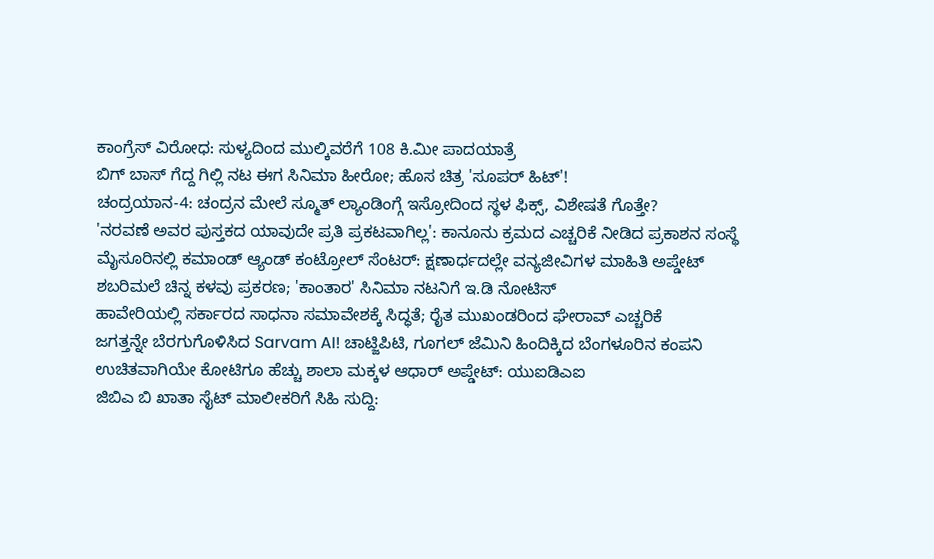ಕಾಂಗ್ರೆಸ್ ವಿರೋಧ: ಸುಳ್ಯದಿಂದ ಮುಲ್ಕಿವರೆಗೆ 108 ಕಿ.ಮೀ ಪಾದಯಾತ್ರೆ
ಬಿಗ್ ಬಾಸ್ ಗೆದ್ದ ಗಿಲ್ಲಿ ನಟ ಈಗ ಸಿನಿಮಾ ಹೀರೋ; ಹೊಸ ಚಿತ್ರ 'ಸೂಪರ್ ಹಿಟ್'!
ಚಂದ್ರಯಾನ-4: ಚಂದ್ರನ ಮೇಲೆ ಸ್ಮೂತ್ ಲ್ಯಾಂಡಿಂಗ್ಗೆ ಇಸ್ರೋದಿಂದ ಸ್ಥಳ ಫಿಕ್ಸ್, ವಿಶೇಷತೆ ಗೊತ್ತೇ?
'ನರವಣೆ ಅವರ ಪುಸ್ತಕದ ಯಾವುದೇ ಪ್ರತಿ ಪ್ರಕಟವಾಗಿಲ್ಲ': ಕಾನೂನು ಕ್ರಮದ ಎಚ್ಚರಿಕೆ ನೀಡಿದ ಪ್ರಕಾಶನ ಸಂಸ್ಥೆ
ಮೈಸೂರಿನಲ್ಲಿ ಕಮಾಂಡ್ ಆ್ಯಂಡ್ ಕಂಟ್ರೋಲ್ ಸೆಂಟರ್: ಕ್ಷಣಾರ್ಧದಲ್ಲೇ ವನ್ಯಜೀವಿಗಳ ಮಾಹಿತಿ ಅಪ್ಡೇಟ್
ಶಬರಿಮಲೆ ಚಿನ್ನ ಕಳವು ಪ್ರಕರಣ; 'ಕಾಂತಾರ' ಸಿನಿಮಾ ನಟನಿಗೆ ಇ.ಡಿ ನೋಟಿಸ್
ಹಾವೇರಿಯಲ್ಲಿ ಸರ್ಕಾರದ ಸಾಧನಾ ಸಮಾವೇಶಕ್ಕೆ ಸಿದ್ಧತೆ; ರೈತ ಮುಖಂಡರಿಂದ ಘೇರಾವ್ ಎಚ್ಚರಿಕೆ
ಜಗತ್ತನ್ನೇ ಬೆರಗುಗೊಳಿಸಿದ Sarvam AI! ಚಾಟ್ಜಿಪಿಟಿ, ಗೂಗಲ್ ಜೆಮಿನಿ ಹಿಂದಿಕ್ಕಿದ ಬೆಂಗಳೂರಿನ ಕಂಪನಿ
ಉಚಿತವಾಗಿಯೇ ಕೋಟಿಗೂ ಹೆಚ್ಚು ಶಾಲಾ ಮಕ್ಕಳ ಆಧಾರ್ ಅಪ್ಡೇಟ್: ಯುಐಡಿಎಐ
ಜಿಬಿಎ ಬಿ ಖಾತಾ ಸೈಟ್ ಮಾಲೀಕರಿಗೆ ಸಿಹಿ ಸುದ್ದಿ: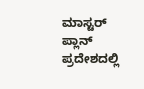ಮಾಸ್ಟರ್ ಪ್ಲಾನ್ ಪ್ರದೇಶದಲ್ಲಿ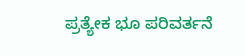ಪ್ರತ್ಯೇಕ ಭೂ ಪರಿವರ್ತನೆ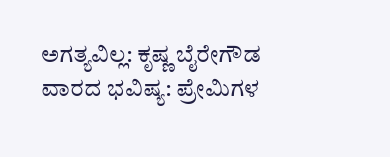ಅಗತ್ಯವಿಲ್ಲ: ಕೃಷ್ಣ ಬೈರೇಗೌಡ
ವಾರದ ಭವಿಷ್ಯ: ಪ್ರೇಮಿಗಳ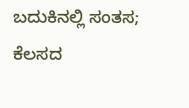ಬದುಕಿನಲ್ಲಿ ಸಂತಸ; ಕೆಲಸದ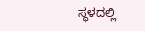ಸ್ಥಳದಲ್ಲಿ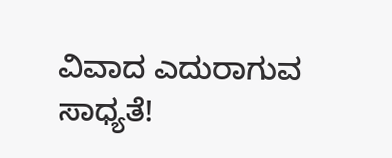ವಿವಾದ ಎದುರಾಗುವ ಸಾಧ್ಯತೆ!